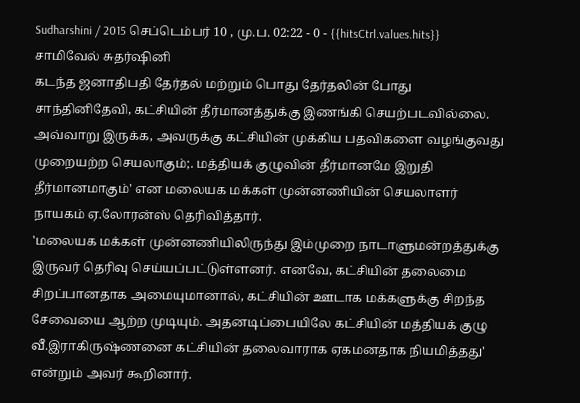Sudharshini / 2015 செப்டெம்பர் 10 , மு.ப. 02:22 - 0 - {{hitsCtrl.values.hits}}
சாமிவேல் சுதர்ஷினி
கடந்த ஜனாதிபதி தேர்தல் மற்றும் பொது தேர்தலின் போது சாந்தினிதேவி, கட்சியின் தீர்மானத்துக்கு இணங்கி செயற்படவில்லை. அவ்வாறு இருக்க, அவருக்கு கட்சியின் முக்கிய பதவிகளை வழங்குவது முறையற்ற செயலாகும்;. மத்தியக் குழுவின் தீர்மானமே இறுதி தீர்மானமாகும்' என மலையக மக்கள் முன்னணியின் செயலாளர் நாயகம் ஏ.லோரன்ஸ் தெரிவித்தார்.
'மலையக மக்கள் முன்னணியிலிருந்து இம்முறை நாடாளுமன்றத்துக்கு இருவர் தெரிவு செய்யப்பட்டுள்ளனர். எனவே, கட்சியின் தலைமை சிறப்பானதாக அமையுமானால், கட்சியின் ஊடாக மக்களுக்கு சிறந்த சேவையை ஆற்ற முடியும். அதனடிப்பையிலே கட்சியின் மத்தியக் குழு வீ.இராகிருஷ்ணனை கட்சியின் தலைவாராக ஏகமனதாக நியமித்தது' என்றும் அவர் கூறினார்.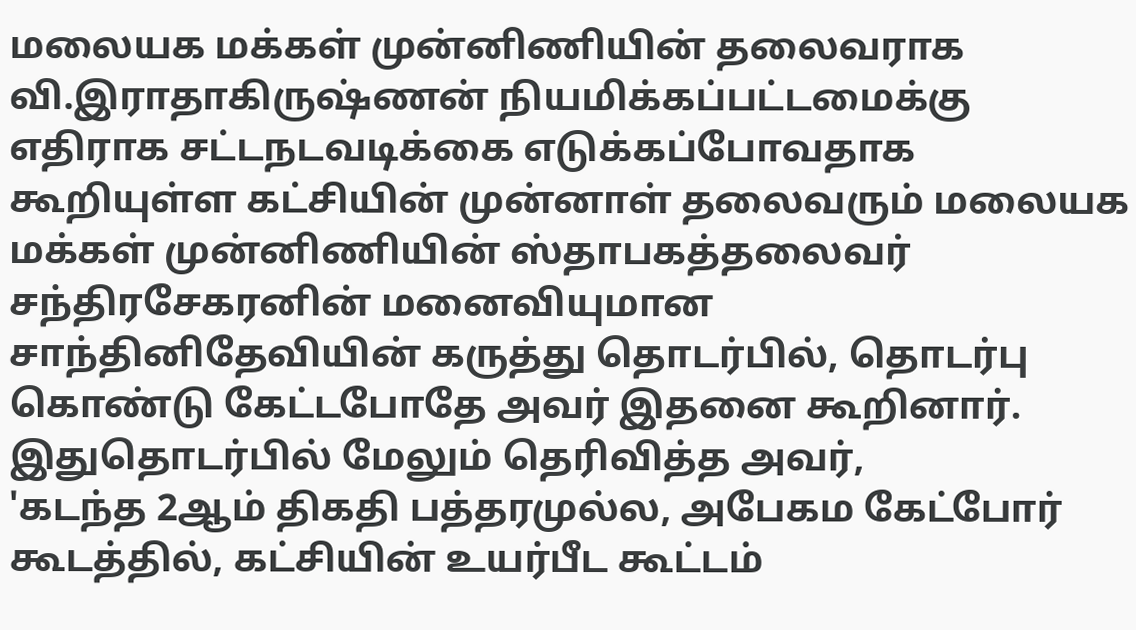மலையக மக்கள் முன்னிணியின் தலைவராக வி.இராதாகிருஷ்ணன் நியமிக்கப்பட்டமைக்கு எதிராக சட்டநடவடிக்கை எடுக்கப்போவதாக கூறியுள்ள கட்சியின் முன்னாள் தலைவரும் மலையக மக்கள் முன்னிணியின் ஸ்தாபகத்தலைவர் சந்திரசேகரனின் மனைவியுமான சாந்தினிதேவியின் கருத்து தொடர்பில், தொடர்பு கொண்டு கேட்டபோதே அவர் இதனை கூறினார்.
இதுதொடர்பில் மேலும் தெரிவித்த அவர்,
'கடந்த 2ஆம் திகதி பத்தரமுல்ல, அபேகம கேட்போர் கூடத்தில், கட்சியின் உயர்பீட கூட்டம்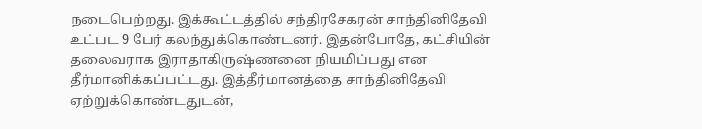நடைபெற்றது. இக்கூட்டத்தில் சந்திரசேகரன் சாந்தினிதேவி உட்பட 9 பேர் கலந்துக்கொண்டனர். இதன்போதே, கட்சியின் தலைவராக இராதாகிருஷ்ணனை நியமிப்பது என தீர்மானிக்கப்பட்டது. இத்தீர்மானத்தை சாந்தினிதேவி ஏற்றுக்கொண்டதுடன்,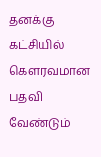தனக்கு கட்சியில் கௌரவமான பதவி வேண்டும்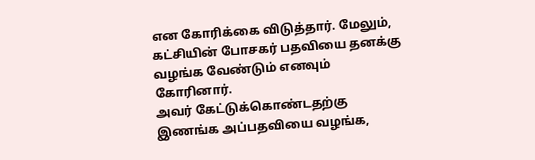என கோரிக்கை விடுத்தார். மேலும், கட்சியின் போசகர் பதவியை தனக்கு வழங்க வேண்டும் எனவும் கோரினார்.
அவர் கேட்டுக்கொண்டதற்கு இணங்க அப்பதவியை வழங்க,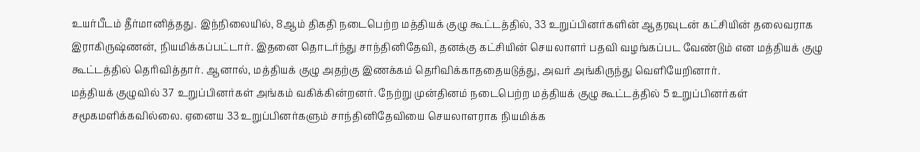உயர்பீடம் தீர்மானித்தது. இந்நிலையில், 8ஆம் திகதி நடைபெற்ற மத்தியக் குழு கூட்டத்தில், 33 உறுப்பினர்களின் ஆதரவுடன் கட்சியின் தலைவராக இராகிருஷ்ணன், நியமிக்கப்பட்டார். இதனை தொடர்ந்து சாந்தினிதேவி, தனக்கு கட்சியின் செயலாளர் பதவி வழங்கப்பட வேண்டும் என மத்தியக் குழு கூட்டத்தில் தெரிவித்தார். ஆனால், மத்தியக் குழு அதற்கு இணக்கம் தெரிவிக்காததையடுத்து, அவர் அங்கிருந்து வெளியேறினார்.
மத்தியக் குழுவில் 37 உறுப்பினர்கள் அங்கம் வகிக்கின்றனர். நேற்று முன்தினம் நடைபெற்ற மத்தியக் குழு கூட்டத்தில் 5 உறுப்பினர்கள் சமூகமளிக்கவில்லை. ஏனைய 33 உறுப்பினர்களும் சாந்தினிதேவியை செயலாளராக நியமிக்க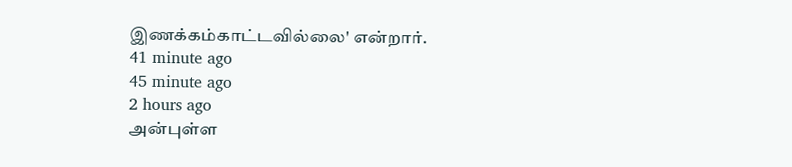இணக்கம்காட்டவில்லை' என்றார்.
41 minute ago
45 minute ago
2 hours ago
அன்புள்ள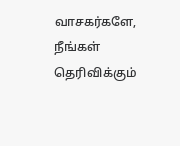வாசகர்களே,
நீங்கள் தெரிவிக்கும்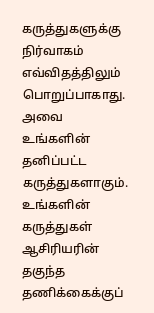கருத்துகளுக்கு நிர்வாகம் எவ்விதத்திலும் பொறுப்பாகாது. அவை உங்களின் தனிப்பட்ட கருத்துகளாகும். உங்களின் கருத்துகள் ஆசிரியரின் தகுந்த தணிக்கைக்குப்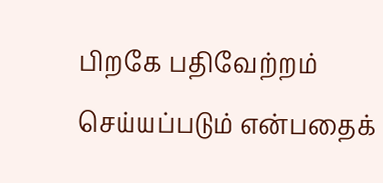பிறகே பதிவேற்றம் செய்யப்படும் என்பதைக்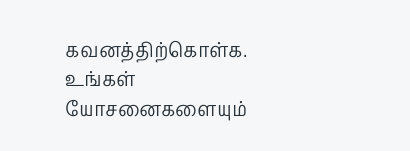கவனத்திற்கொள்க. உங்கள் யோசனைகளையும்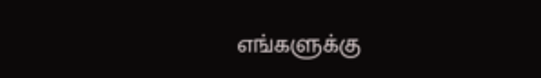எங்களுக்கு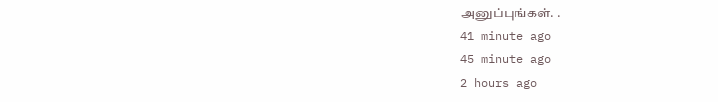அனுப்புங்கள். .
41 minute ago
45 minute ago
2 hours ago